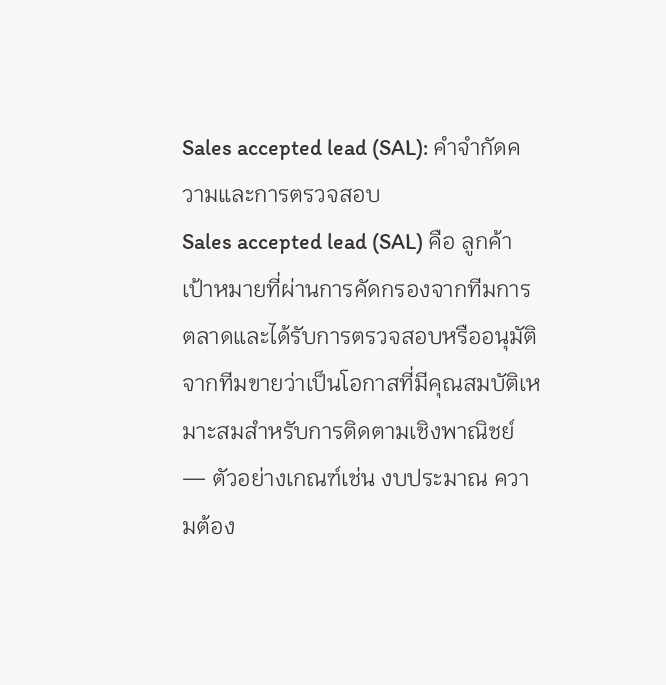Sales accepted lead (SAL): คำจำกัดความและการตรวจสอบ
Sales accepted lead (SAL) คือ ลูกค้าเป้าหมายที่ผ่านการคัดกรองจากทีมการตลาดและได้รับการตรวจสอบหรืออนุมัติจากทีมขายว่าเป็นโอกาสที่มีคุณสมบัติเหมาะสมสำหรับการติดตามเชิงพาณิชย์ — ตัวอย่างเกณฑ์เช่น งบประมาณ ความต้อง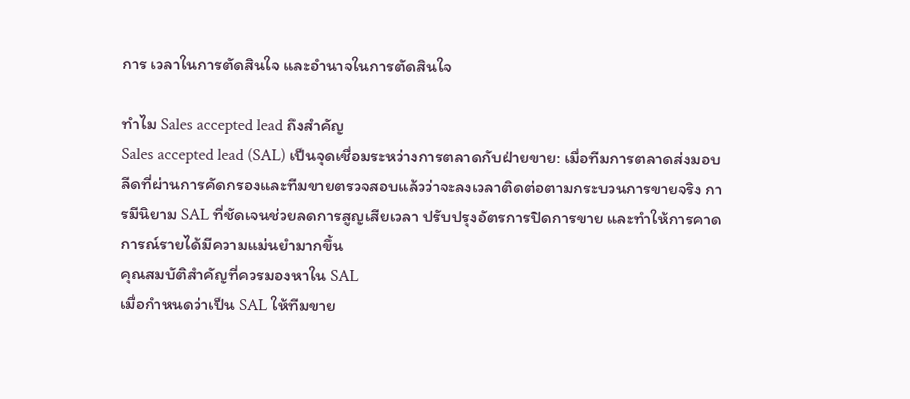การ เวลาในการตัดสินใจ และอำนาจในการตัดสินใจ

ทำไม Sales accepted lead ถึงสำคัญ
Sales accepted lead (SAL) เป็นจุดเชื่อมระหว่างการตลาดกับฝ่ายขาย: เมื่อทีมการตลาดส่งมอบลีดที่ผ่านการคัดกรองและทีมขายตรวจสอบแล้วว่าจะลงเวลาติดต่อตามกระบวนการขายจริง การมีนิยาม SAL ที่ชัดเจนช่วยลดการสูญเสียเวลา ปรับปรุงอัตรการปิดการขาย และทำให้การคาดการณ์รายได้มีความแม่นยำมากขึ้น
คุณสมบัติสำคัญที่ควรมองหาใน SAL
เมื่อกำหนดว่าเป็น SAL ให้ทีมขาย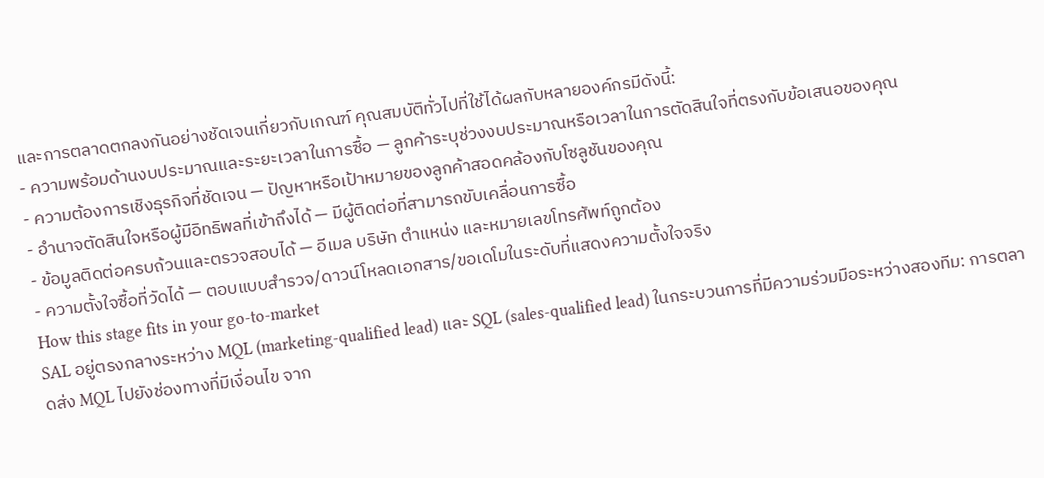และการตลาดตกลงกันอย่างชัดเจนเกี่ยวกับเกณฑ์ คุณสมบัติทั่วไปที่ใช้ได้ผลกับหลายองค์กรมีดังนี้:
- ความพร้อมด้านงบประมาณและระยะเวลาในการซื้อ — ลูกค้าระบุช่วงงบประมาณหรือเวลาในการตัดสินใจที่ตรงกับข้อเสนอของคุณ
- ความต้องการเชิงธุรกิจที่ชัดเจน — ปัญหาหรือเป้าหมายของลูกค้าสอดคล้องกับโซลูชันของคุณ
- อำนาจตัดสินใจหรือผู้มีอิทธิพลที่เข้าถึงได้ — มีผู้ติดต่อที่สามารถขับเคลื่อนการซื้อ
- ข้อมูลติดต่อครบถ้วนและตรวจสอบได้ — อีเมล บริษัท ตำแหน่ง และหมายเลขโทรศัพท์ถูกต้อง
- ความตั้งใจซื้อที่วัดได้ — ตอบแบบสำรวจ/ดาวน์โหลดเอกสาร/ขอเดโมในระดับที่แสดงความตั้งใจจริง
How this stage fits in your go-to-market
SAL อยู่ตรงกลางระหว่าง MQL (marketing-qualified lead) และ SQL (sales-qualified lead) ในกระบวนการที่มีความร่วมมือระหว่างสองทีม: การตลาดส่ง MQL ไปยังช่องทางที่มีเงื่อนไข จาก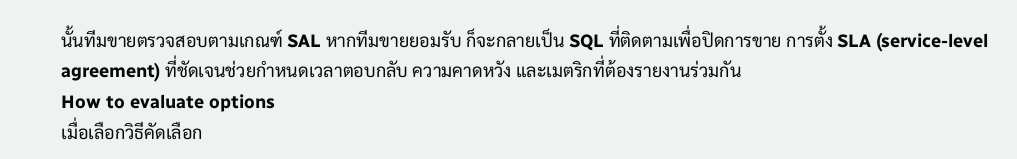นั้นทีมขายตรวจสอบตามเกณฑ์ SAL หากทีมขายยอมรับ ก็จะกลายเป็น SQL ที่ติดตามเพื่อปิดการขาย การตั้ง SLA (service-level agreement) ที่ชัดเจนช่วยกำหนดเวลาตอบกลับ ความคาดหวัง และเมตริกที่ต้องรายงานร่วมกัน
How to evaluate options
เมื่อเลือกวิธีคัดเลือก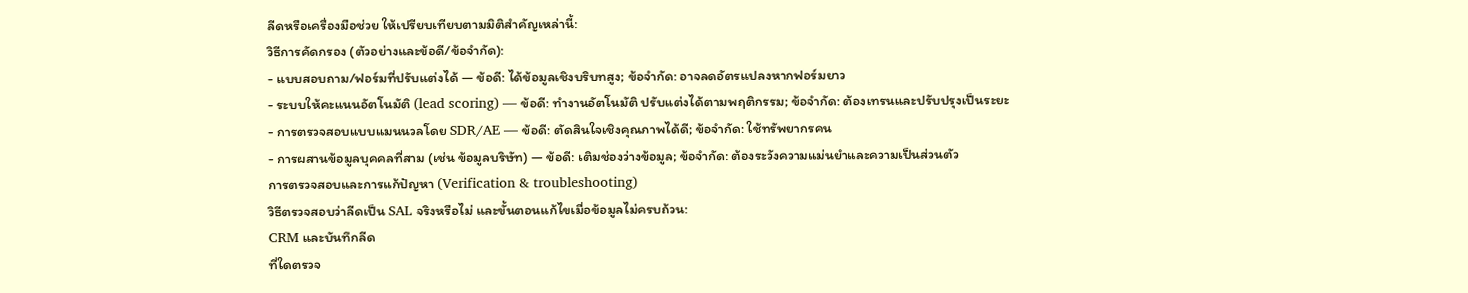ลีดหรือเครื่องมือช่วย ให้เปรียบเทียบตามมิติสำคัญเหล่านี้:
วิธีการคัดกรอง (ตัวอย่างและข้อดี/ข้อจำกัด):
- แบบสอบถาม/ฟอร์มที่ปรับแต่งได้ — ข้อดี: ได้ข้อมูลเชิงบริบทสูง; ข้อจำกัด: อาจลดอัตรแปลงหากฟอร์มยาว
- ระบบให้คะแนนอัตโนมัติ (lead scoring) — ข้อดี: ทำงานอัตโนมัติ ปรับแต่งได้ตามพฤติกรรม; ข้อจำกัด: ต้องเทรนและปรับปรุงเป็นระยะ
- การตรวจสอบแบบแมนนวลโดย SDR/AE — ข้อดี: ตัดสินใจเชิงคุณภาพได้ดี; ข้อจำกัด: ใช้ทรัพยากรคน
- การผสานข้อมูลบุคคลที่สาม (เช่น ข้อมูลบริษัท) — ข้อดี: เติมช่องว่างข้อมูล; ข้อจำกัด: ต้องระวังความแม่นยำและความเป็นส่วนตัว
การตรวจสอบและการแก้ปัญหา (Verification & troubleshooting)
วิธีตรวจสอบว่าลีดเป็น SAL จริงหรือไม่ และขั้นตอนแก้ไขเมื่อข้อมูลไม่ครบถ้วน:
CRM และบันทึกลีด
ที่ใดตรวจ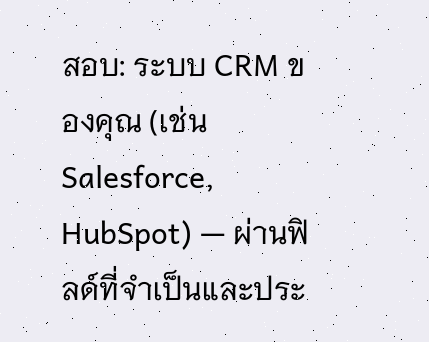สอบ: ระบบ CRM ของคุณ (เช่น Salesforce, HubSpot) — ผ่านฟิลด์ที่จำเป็นและประ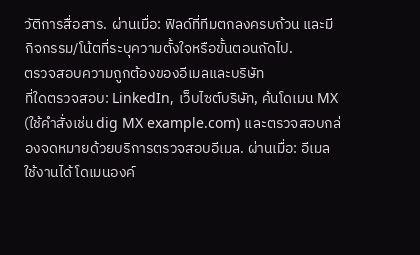วัติการสื่อสาร. ผ่านเมื่อ: ฟิลด์ที่ทีมตกลงครบถ้วน และมีกิจกรรม/โน้ตที่ระบุความตั้งใจหรือขั้นตอนถัดไป.
ตรวจสอบความถูกต้องของอีเมลและบริษัท
ที่ใดตรวจสอบ: LinkedIn, เว็บไซต์บริษัท, ค้นโดเมน MX (ใช้คำสั่งเช่น dig MX example.com) และตรวจสอบกล่องจดหมายด้วยบริการตรวจสอบอีเมล. ผ่านเมื่อ: อีเมลใช้งานได้ โดเมนองค์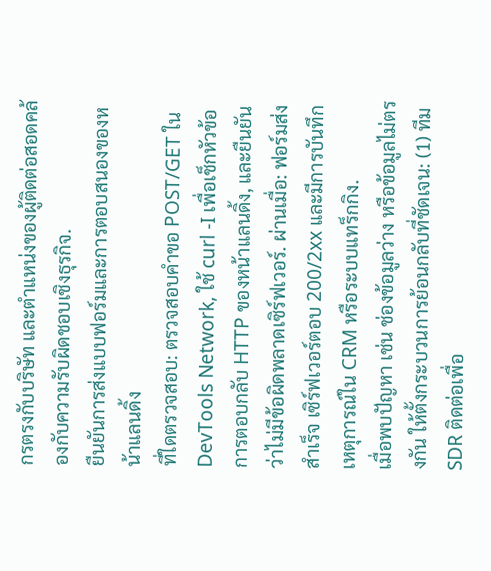กรตรงกับบริษัท และตำแหน่งของผู้ติดต่อสอดคล้องกับความรับผิดชอบเชิงธุรกิจ.
ยืนยันการส่งแบบฟอร์มและการตอบสนองของหน้าแลนดิ้ง
ที่ใดตรวจสอบ: ตรวจสอบคำขอ POST/GET ใน DevTools Network, ใช้ curl -I เพื่อเช็กหัวข้อการตอบกลับ HTTP ของหน้าแลนดิ้ง, และยืนยันว่าไม่มีข้อผิดพลาดเซิร์ฟเวอร์. ผ่านเมื่อ: ฟอร์มส่งสำเร็จ เซิร์ฟเวอร์ตอบ 200/2xx และมีการบันทึกเหตุการณ์ใน CRM หรือระบบแทร็กกิง.
เมื่อพบปัญหา เช่น ช่องข้อมูลว่าง หรือข้อมูลไม่ตรงกัน ให้ตั้งกระบวนการย้อนกลับที่ชัดเจน: (1) ทีม SDR ติดต่อเพื่อ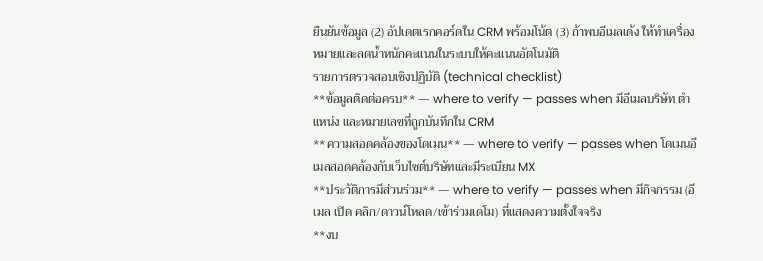ยืนยันข้อมูล (2) อัปเดตเรกคอร์ดใน CRM พร้อมโน้ต (3) ถ้าพบอีเมลเด้ง ให้ทำเครื่องหมายและลดน้ำหนักคะแนนในระบบให้คะแนนอัตโนมัติ
รายการตรวจสอบเชิงปฏิบัติ (technical checklist)
**ข้อมูลติดต่อครบ** — where to verify — passes when มีอีเมลบริษัท ตำแหน่ง และหมายเลขที่ถูกบันทึกใน CRM
**ความสอดคล้องของโดเมน** — where to verify — passes when โดเมนอีเมลสอดคล้องกับเว็บไซต์บริษัทและมีระเบียน MX
**ประวัติการมีส่วนร่วม** — where to verify — passes when มีกิจกรรม (อีเมล เปิด คลิก/ดาวน์โหลด/เข้าร่วมเดโม) ที่แสดงความตั้งใจจริง
**งบ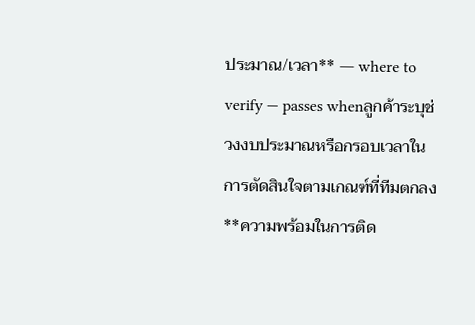ประมาณ/เวลา** — where to verify — passes whenลูกค้าระบุช่วงงบประมาณหรือกรอบเวลาในการตัดสินใจตามเกณฑ์ที่ทีมตกลง
**ความพร้อมในการติด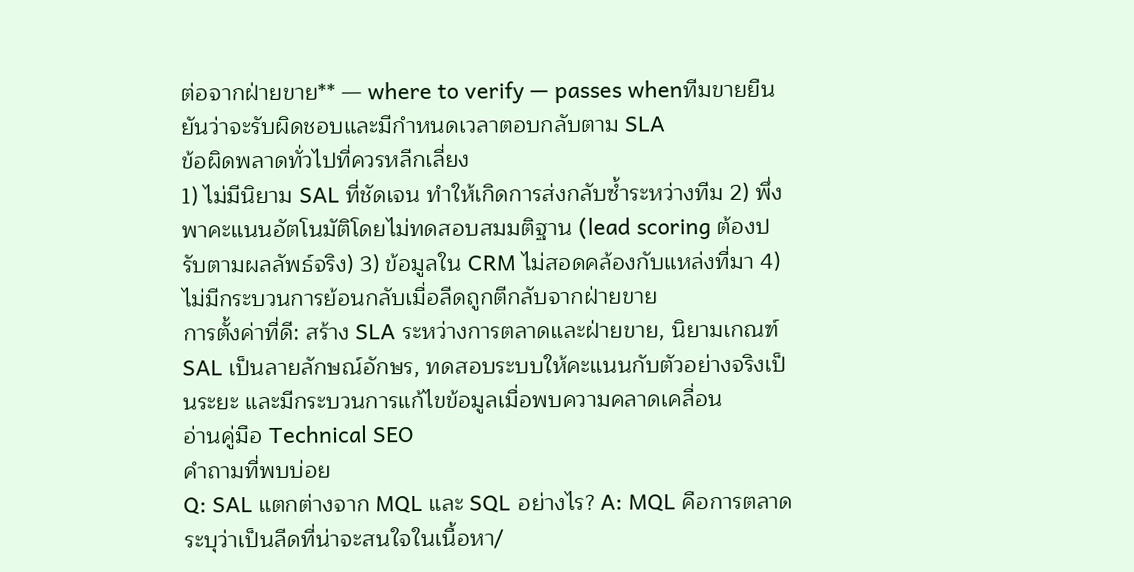ต่อจากฝ่ายขาย** — where to verify — passes whenทีมขายยืนยันว่าจะรับผิดชอบและมีกำหนดเวลาตอบกลับตาม SLA
ข้อผิดพลาดทั่วไปที่ควรหลีกเลี่ยง
1) ไม่มีนิยาม SAL ที่ชัดเจน ทำให้เกิดการส่งกลับซ้ำระหว่างทีม 2) พึ่งพาคะแนนอัตโนมัติโดยไม่ทดสอบสมมติฐาน (lead scoring ต้องปรับตามผลลัพธ์จริง) 3) ข้อมูลใน CRM ไม่สอดคล้องกับแหล่งที่มา 4) ไม่มีกระบวนการย้อนกลับเมื่อลีดถูกตีกลับจากฝ่ายขาย
การตั้งค่าที่ดี: สร้าง SLA ระหว่างการตลาดและฝ่ายขาย, นิยามเกณฑ์ SAL เป็นลายลักษณ์อักษร, ทดสอบระบบให้คะแนนกับตัวอย่างจริงเป็นระยะ และมีกระบวนการแก้ไขข้อมูลเมื่อพบความคลาดเคลื่อน
อ่านคู่มือ Technical SEO
คำถามที่พบบ่อย
Q: SAL แตกต่างจาก MQL และ SQL อย่างไร? A: MQL คือการตลาดระบุว่าเป็นลีดที่น่าจะสนใจในเนื้อหา/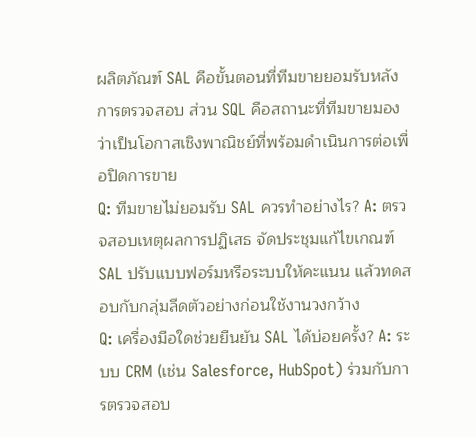ผลิตภัณฑ์ SAL คือขั้นตอนที่ทีมขายยอมรับหลังการตรวจสอบ ส่วน SQL คือสถานะที่ทีมขายมองว่าเป็นโอกาสเชิงพาณิชย์ที่พร้อมดำเนินการต่อเพื่อปิดการขาย
Q: ทีมขายไม่ยอมรับ SAL ควรทำอย่างไร? A: ตรวจสอบเหตุผลการปฏิเสธ จัดประชุมแก้ไขเกณฑ์ SAL ปรับแบบฟอร์มหรือระบบให้คะแนน แล้วทดสอบกับกลุ่มลีดตัวอย่างก่อนใช้งานวงกว้าง
Q: เครื่องมือใดช่วยยืนยัน SAL ได้บ่อยครั้ง? A: ระบบ CRM (เช่น Salesforce, HubSpot) ร่วมกับการตรวจสอบ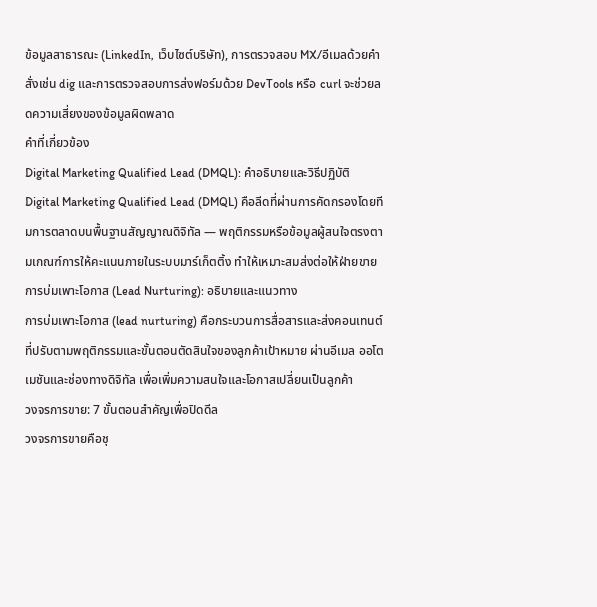ข้อมูลสาธารณะ (LinkedIn, เว็บไซต์บริษัท), การตรวจสอบ MX/อีเมลด้วยคำสั่งเช่น dig และการตรวจสอบการส่งฟอร์มด้วย DevTools หรือ curl จะช่วยลดความเสี่ยงของข้อมูลผิดพลาด
คำที่เกี่ยวข้อง
Digital Marketing Qualified Lead (DMQL): คำอธิบายและวิธีปฏิบัติ
Digital Marketing Qualified Lead (DMQL) คือลีดที่ผ่านการคัดกรองโดยทีมการตลาดบนพื้นฐานสัญญาณดิจิทัล — พฤติกรรมหรือข้อมูลผู้สนใจตรงตามเกณฑ์การให้คะแนนภายในระบบมาร์เก็ตติ้ง ทำให้เหมาะสมส่งต่อให้ฝ่ายขาย
การบ่มเพาะโอกาส (Lead Nurturing): อธิบายและแนวทาง
การบ่มเพาะโอกาส (lead nurturing) คือกระบวนการสื่อสารและส่งคอนเทนต์ที่ปรับตามพฤติกรรมและขั้นตอนตัดสินใจของลูกค้าเป้าหมาย ผ่านอีเมล ออโตเมชันและช่องทางดิจิทัล เพื่อเพิ่มความสนใจและโอกาสเปลี่ยนเป็นลูกค้า
วงจรการขาย: 7 ขั้นตอนสำคัญเพื่อปิดดีล
วงจรการขายคือชุ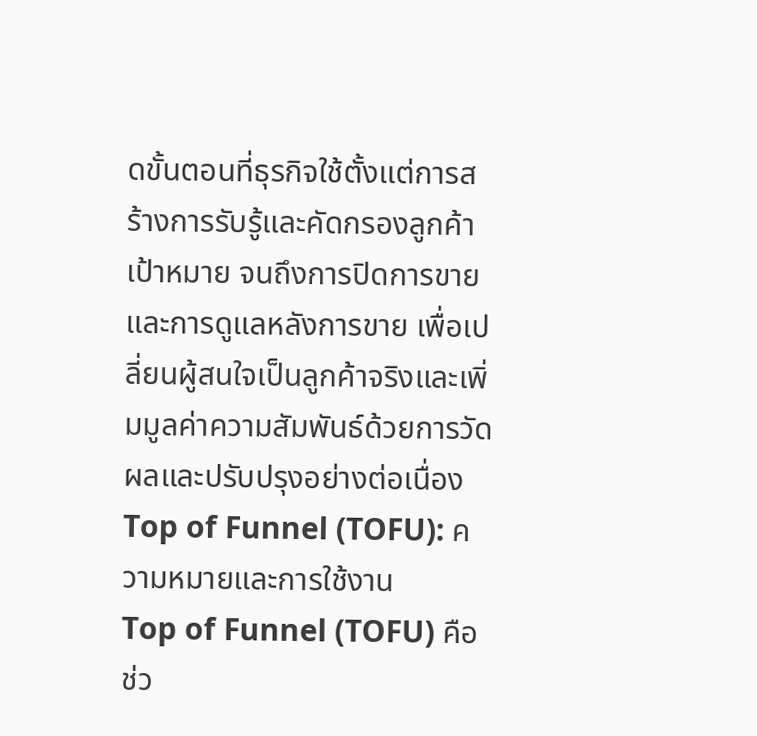ดขั้นตอนที่ธุรกิจใช้ตั้งแต่การสร้างการรับรู้และคัดกรองลูกค้าเป้าหมาย จนถึงการปิดการขายและการดูแลหลังการขาย เพื่อเปลี่ยนผู้สนใจเป็นลูกค้าจริงและเพิ่มมูลค่าความสัมพันธ์ด้วยการวัดผลและปรับปรุงอย่างต่อเนื่อง
Top of Funnel (TOFU): ความหมายและการใช้งาน
Top of Funnel (TOFU) คือช่ว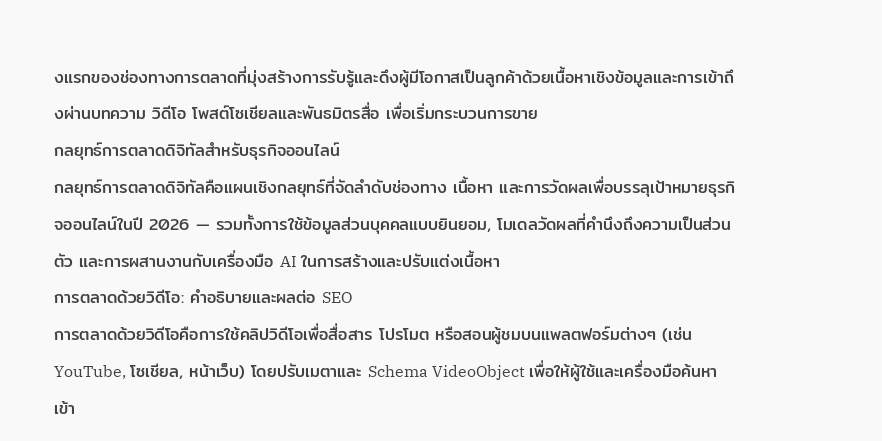งแรกของช่องทางการตลาดที่มุ่งสร้างการรับรู้และดึงผู้มีโอกาสเป็นลูกค้าด้วยเนื้อหาเชิงข้อมูลและการเข้าถึงผ่านบทความ วิดีโอ โพสต์โซเชียลและพันธมิตรสื่อ เพื่อเริ่มกระบวนการขาย
กลยุทธ์การตลาดดิจิทัลสำหรับธุรกิจออนไลน์
กลยุทธ์การตลาดดิจิทัลคือแผนเชิงกลยุทธ์ที่จัดลำดับช่องทาง เนื้อหา และการวัดผลเพื่อบรรลุเป้าหมายธุรกิจออนไลน์ในปี 2026 — รวมทั้งการใช้ข้อมูลส่วนบุคคลแบบยินยอม, โมเดลวัดผลที่คำนึงถึงความเป็นส่วนตัว และการผสานงานกับเครื่องมือ AI ในการสร้างและปรับแต่งเนื้อหา
การตลาดด้วยวิดีโอ: คำอธิบายและผลต่อ SEO
การตลาดด้วยวิดีโอคือการใช้คลิปวิดีโอเพื่อสื่อสาร โปรโมต หรือสอนผู้ชมบนแพลตฟอร์มต่างๆ (เช่น YouTube, โซเชียล, หน้าเว็บ) โดยปรับเมตาและ Schema VideoObject เพื่อให้ผู้ใช้และเครื่องมือค้นหาเข้า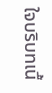ใจบริบทเนื้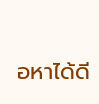อหาได้ดี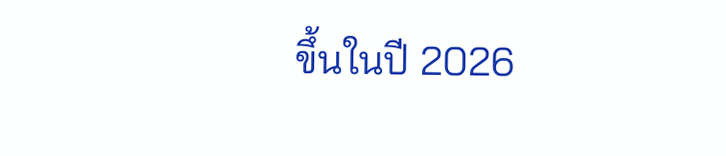ขึ้นในปี 2026